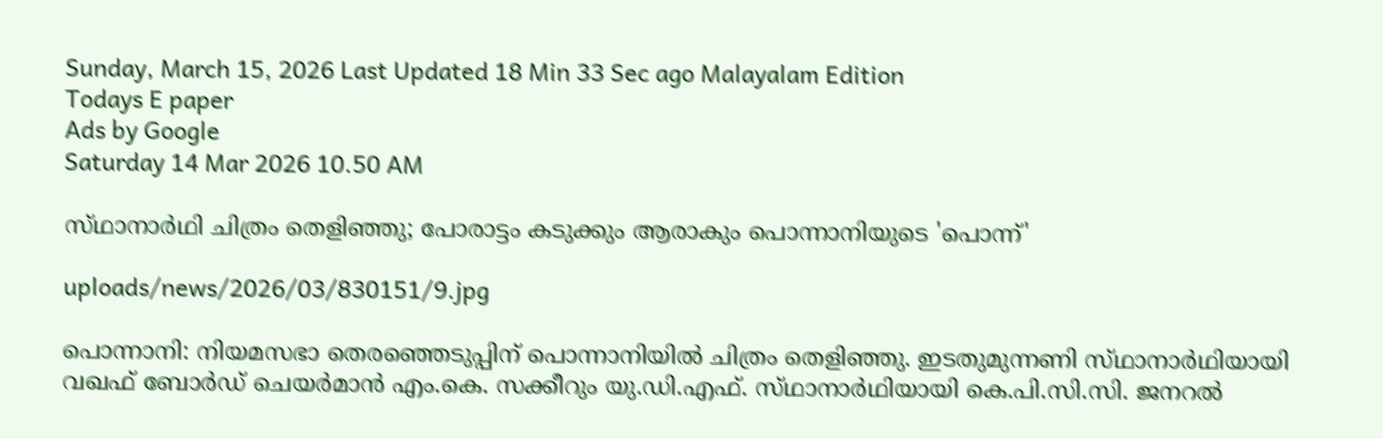Sunday, March 15, 2026 Last Updated 18 Min 33 Sec ago Malayalam Edition
Todays E paper
Ads by Google
Saturday 14 Mar 2026 10.50 AM

സ്‌ഥാനാര്‍ഥി ചിത്രം തെളിഞ്ഞു; പോരാട്ടം കടുക്കും ആരാകും പൊന്നാനിയുടെ 'പൊന്ന്‌'

uploads/news/2026/03/830151/9.jpg

പൊന്നാനി: നിയമസഭാ തെരഞ്ഞെടുപ്പിന്‌ പൊന്നാനിയില്‍ ചിത്രം തെളിഞ്ഞു. ഇടതുമുന്നണി സ്‌ഥാനാര്‍ഥിയായി വഖഫ്‌ ബോര്‍ഡ്‌ ചെയര്‍മാന്‍ എം.കെ. സക്കീറും യു.ഡി.എഫ്‌. സ്‌ഥാനാര്‍ഥിയായി കെ.പി.സി.സി. ജനറല്‍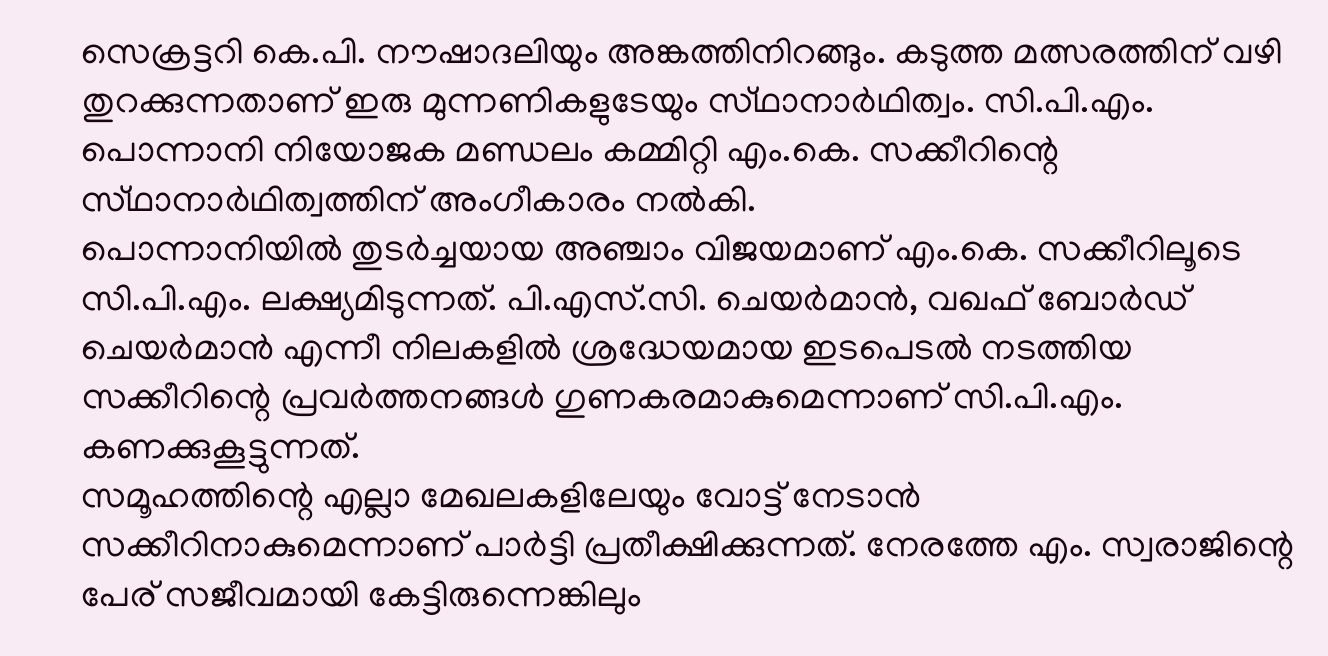സെക്രട്ടറി കെ.പി. നൗഷാദലിയും അങ്കത്തിനിറങ്ങും. കടുത്ത മത്സരത്തിന്‌ വഴി തുറക്കുന്നതാണ്‌ ഇരു മുന്നണികളുടേയും സ്‌ഥാനാര്‍ഥിത്വം. സി.പി.എം. പൊന്നാനി നിയോജക മണ്ഡലം കമ്മിറ്റി എം.കെ. സക്കീറിന്റെ സ്‌ഥാനാര്‍ഥിത്വത്തിന്‌ അംഗീകാരം നല്‍കി.
പൊന്നാനിയില്‍ തുടര്‍ച്ചയായ അഞ്ചാം വിജയമാണ്‌ എം.കെ. സക്കീറിലൂടെ സി.പി.എം. ലക്ഷ്യമിടുന്നത്‌. പി.എസ്‌.സി. ചെയര്‍മാന്‍, വഖഫ്‌ ബോര്‍ഡ്‌ ചെയര്‍മാന്‍ എന്നീ നിലകളില്‍ ശ്രദ്ധേയമായ ഇടപെടല്‍ നടത്തിയ സക്കീറിന്റെ പ്രവര്‍ത്തനങ്ങള്‍ ഗുണകരമാകുമെന്നാണ്‌ സി.പി.എം. കണക്കുകൂട്ടുന്നത്‌.
സമൂഹത്തിന്റെ എല്ലാ മേഖലകളിലേയും വോട്ട്‌ നേടാന്‍ സക്കീറിനാകുമെന്നാണ്‌ പാര്‍ട്ടി പ്രതീക്ഷിക്കുന്നത്‌. നേരത്തേ എം. സ്വരാജിന്റെ പേര്‌ സജീവമായി കേട്ടിരുന്നെങ്കിലും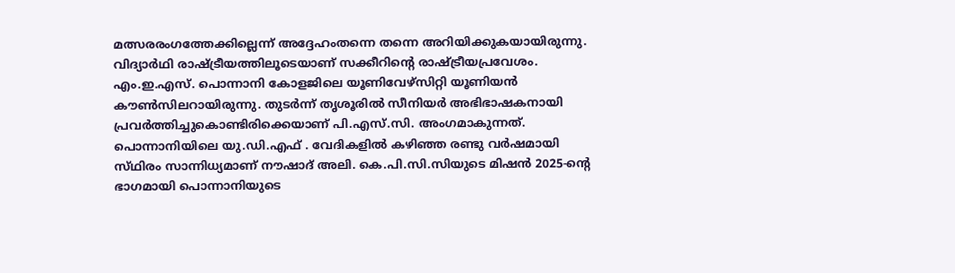മത്സരരംഗത്തേക്കില്ലെന്ന്‌ അദ്ദേഹംതന്നെ തന്നെ അറിയിക്കുകയായിരുന്നു.
വിദ്യാര്‍ഥി രാഷ്‌ട്രീയത്തിലൂടെയാണ്‌ സക്കീറിന്റെ രാഷ്‌ട്രീയപ്രവേശം. എം.ഇ.എസ്‌. പൊന്നാനി കോളജിലെ യൂണിവേഴ്‌സിറ്റി യൂണിയന്‍
കൗണ്‍സിലറായിരുന്നു. തുടര്‍ന്ന്‌ തൃശൂരില്‍ സീനിയര്‍ അഭിഭാഷകനായി പ്രവര്‍ത്തിച്ചുകൊണ്ടിരിക്കെയാണ്‌ പി.എസ്‌.സി. അംഗമാകുന്നത്‌.
പൊന്നാനിയിലെ യു.ഡി.എഫ്‌ . വേദികളില്‍ കഴിഞ്ഞ രണ്ടു വര്‍ഷമായി സ്‌ഥിരം സാന്നിധ്യമാണ്‌ നൗഷാദ്‌ അലി. കെ.പി.സി.സിയുടെ മിഷന്‍ 2025-ന്റെ ഭാഗമായി പൊന്നാനിയുടെ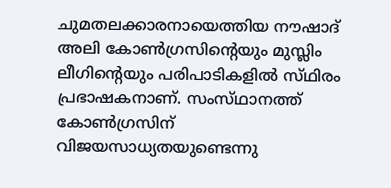ചുമതലക്കാരനായെത്തിയ നൗഷാദ്‌ അലി കോണ്‍ഗ്രസിന്റെയും മുസ്ലിം ലീഗിന്റെയും പരിപാടികളില്‍ സ്‌ഥിരം പ്രഭാഷകനാണ്‌. സംസ്‌ഥാനത്ത്‌ കോണ്‍ഗ്രസിന്‌ വിജയസാധ്യതയുണ്ടെന്നു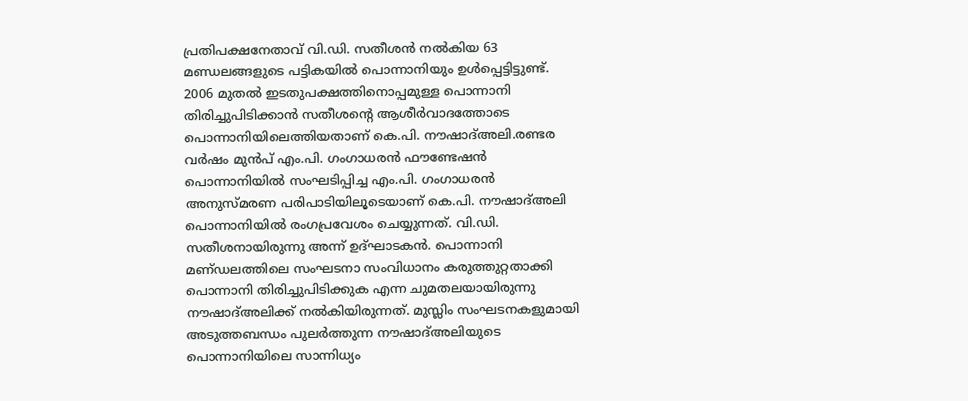പ്രതിപക്ഷനേതാവ്‌ വി.ഡി. സതീശന്‍ നല്‍കിയ 63 മണ്ഡലങ്ങളുടെ പട്ടികയില്‍ പൊന്നാനിയും ഉള്‍പ്പെട്ടിട്ടുണ്ട്‌. 2006 മുതല്‍ ഇടതുപക്ഷത്തിനൊപ്പമുള്ള പൊന്നാനി തിരിച്ചുപിടിക്കാന്‍ സതീശന്റെ ആശീര്‍വാദത്തോടെ പൊന്നാനിയിലെത്തിയതാണ്‌ കെ.പി. നൗഷാദ്‌അലി.രണ്ടര വര്‍ഷം മുന്‍പ്‌ എം.പി. ഗംഗാധരന്‍ ഫൗണ്ടേഷന്‍ പൊന്നാനിയില്‍ സംഘടിപ്പിച്ച എം.പി. ഗംഗാധരന്‍ അനുസ്‌മരണ പരിപാടിയിലൂടെയാണ്‌ കെ.പി. നൗഷാദ്‌അലി പൊന്നാനിയില്‍ രംഗപ്രവേശം ചെയ്യുന്നത്‌. വി.ഡി. സതീശനായിരുന്നു അന്ന്‌ ഉദ്‌ഘാടകന്‍. പൊന്നാനി മണ്‌ഡലത്തിലെ സംഘടനാ സംവിധാനം കരുത്തുറ്റതാക്കി പൊന്നാനി തിരിച്ചുപിടിക്കുക എന്ന ചുമതലയായിരുന്നു നൗഷാദ്‌അലിക്ക്‌ നല്‍കിയിരുന്നത്‌. മുസ്ലിം സംഘടനകളുമായി അടുത്തബന്ധം പുലര്‍ത്തുന്ന നൗഷാദ്‌അലിയുടെ പൊന്നാനിയിലെ സാന്നിധ്യം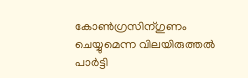കോണ്‍ഗ്രസിന്‌ഗുണം ചെയ്യുമെന്ന വിലയിരുത്തല്‍ പാര്‍ട്ടി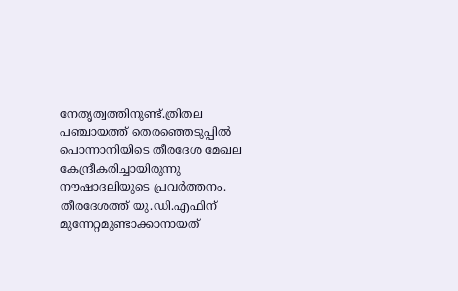നേതൃത്വത്തിനുണ്ട്‌.ത്രിതല പഞ്ചായത്ത്‌ തെരഞ്ഞെടുപ്പില്‍ പൊന്നാനിയിടെ തീരദേശ മേഖല കേന്ദ്രീകരിച്ചായിരുന്നു നൗഷാദലിയുടെ പ്രവര്‍ത്തനം. തീരദേശത്ത്‌ യു.ഡി.എഫിന്‌ മുന്നേറ്റമുണ്ടാക്കാനായത്‌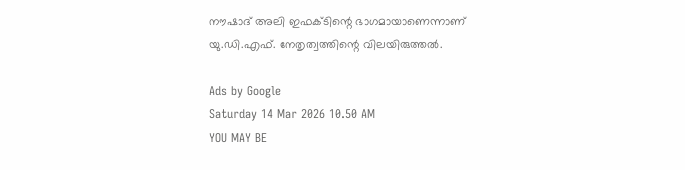നൗഷാദ്‌ അലി ഇഫക്‌ടിന്റെ ഭാഗമായാണെന്നാണ്‌ യു.ഡി.എഫ്‌. നേതൃത്വത്തിന്റെ വിലയിരുത്തല്‍.

Ads by Google
Saturday 14 Mar 2026 10.50 AM
YOU MAY BE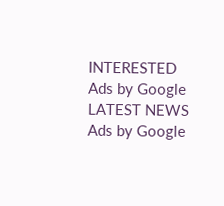INTERESTED
Ads by Google
LATEST NEWS
Ads by Google